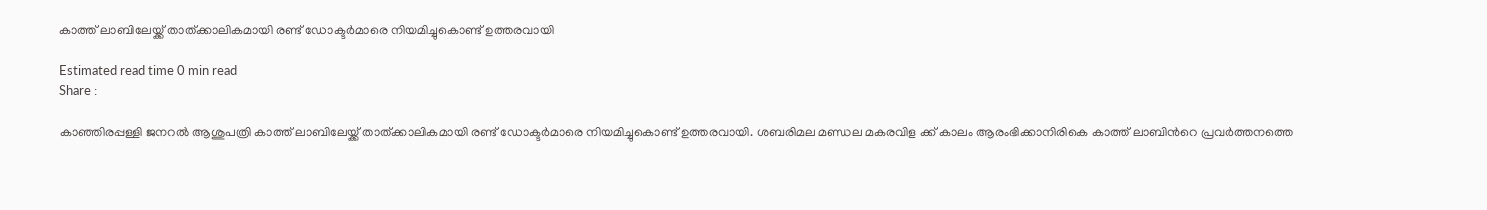കാത്ത് ലാബിലേയ്ക്ക് താത്ക്കാലികമായി രണ്ട് ഡോക്ടര്‍മാരെ നിയമിച്ചുകൊണ്ട് ഉത്തരവായി

Estimated read time 0 min read
Share :

കാഞ്ഞിരപ്പള്ളി ജനറല്‍ ആശുപത്രി കാത്ത് ലാബിലേയ്ക്ക് താത്ക്കാലികമായി രണ്ട് ഡോക്ടര്‍മാരെ നിയമിച്ചുകൊണ്ട് ഉത്തരവായി. ശബരിമല മണ്ഡല മകരവിള ക്ക് കാലം ആരംഭിക്കാനിരികെ കാത്ത് ലാബിന്‍റെ പ്രവര്‍ത്തനത്തെ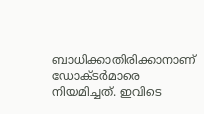ബാധിക്കാതിരിക്കാനാണ് ഡോക്ടര്‍മാരെ നിയമിച്ചത്. ഇവിടെ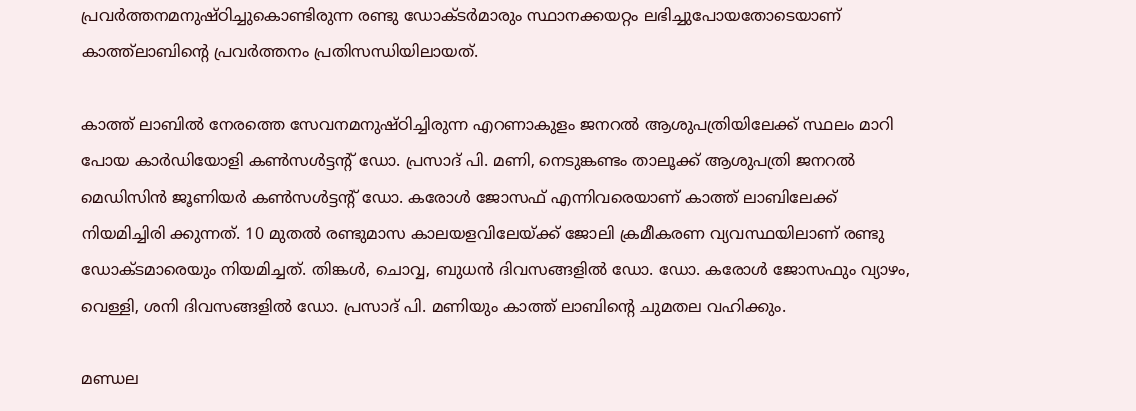പ്രവര്‍ത്തനമനുഷ്ഠിച്ചുകൊണ്ടിരുന്ന രണ്ടു ഡോക്ടര്‍മാരും സ്ഥാനക്കയറ്റം ലഭിച്ചുപോയതോടെയാണ് കാത്ത്‌ലാബിന്‍റെ പ്രവര്‍ത്തനം പ്രതിസന്ധിയിലായത്.

കാത്ത് ലാബില്‍ നേരത്തെ സേവനമനുഷ്ഠിച്ചിരുന്ന എറണാകുളം ജനറല്‍ ആശുപത്രിയിലേക്ക് സ്ഥലം മാറി പോയ കാര്‍ഡിയോളി കണ്‍സള്‍ട്ടന്‍റ് ഡോ. പ്രസാദ് പി. മണി, നെടുങ്കണ്ടം താലൂക്ക് ആശുപത്രി ജനറല്‍ മെഡിസിന്‍ ജൂണിയര്‍ കണ്‍സള്‍ട്ടന്റ് ഡോ. കരോള്‍ ജോസഫ് എന്നിവരെയാണ് കാത്ത് ലാബിലേക്ക് നിയമിച്ചിരി ക്കുന്നത്. 10 മുതല്‍ രണ്ടുമാസ കാലയളവിലേയ്ക്ക് ജോലി ക്രമീകരണ വ്യവസ്ഥയിലാണ് രണ്ടു ഡോക്ടമാരെയും നിയമിച്ചത്. തിങ്കള്‍, ചൊവ്വ, ബുധന്‍ ദിവസങ്ങളില്‍ ഡോ. ഡോ. കരോള്‍ ജോസഫും വ്യാഴം, വെള്ളി, ശനി ദിവസങ്ങളില്‍ ഡോ. പ്രസാദ് പി. മണിയും കാത്ത് ലാബിന്റെ ചുമതല വഹിക്കും.

മണ്ഡല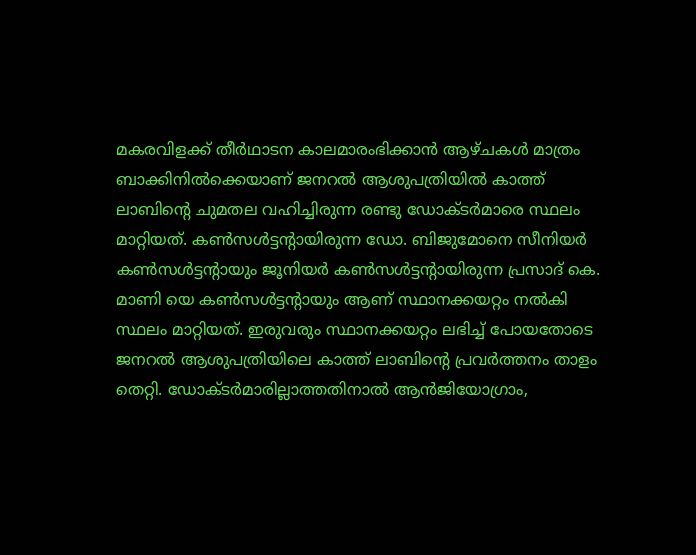മകരവിളക്ക് തീര്‍ഥാടന കാലമാരംഭിക്കാന്‍ ആഴ്ചകള്‍ മാത്രം ബാക്കിനില്‍ക്കെയാണ് ജനറല്‍ ആശുപത്രിയില്‍ കാത്ത് ലാബിന്റെ ചുമതല വഹിച്ചിരുന്ന രണ്ടു ഡോക്ടര്‍മാരെ സ്ഥലം മാറ്റിയത്. കണ്‍സള്‍ട്ടന്റായിരുന്ന ഡോ. ബിജുമോനെ സീനിയര്‍ കണ്‍സള്‍ട്ടന്‍റായും ജൂനിയര്‍ കണ്‍സള്‍ട്ടന്‍റായിരുന്ന പ്രസാദ് കെ. മാണി യെ കണ്‍സള്‍ട്ടന്‍റായും ആണ് സ്ഥാനക്കയറ്റം നല്‍കി സ്ഥലം മാറ്റിയത്. ഇരുവരും സ്ഥാനക്കയറ്റം ലഭിച്ച് പോയതോടെ ജനറല്‍ ആശുപത്രിയിലെ കാത്ത് ലാബിന്റെ പ്രവര്‍ത്തനം താളം തെറ്റി. ഡോക്ടര്‍മാരില്ലാത്തതിനാല്‍ ആന്‍ജിയോഗ്രാം,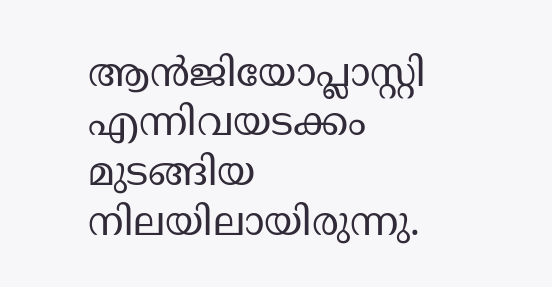ആന്‍ജിയോപ്ലാസ്റ്റി എന്നിവയടക്കം മുടങ്ങിയ നിലയിലായിരുന്നു.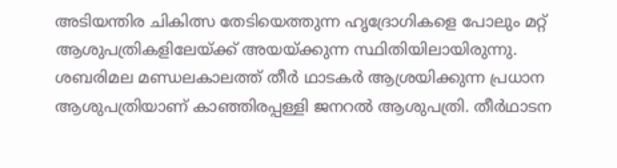അടിയന്തിര ചികിത്സ തേടിയെത്തുന്ന ഹൃദ്രോഗികളെ പോലും മറ്റ് ആശുപത്രികളിലേയ്ക്ക് അയയ്ക്കുന്ന സ്ഥിതിയിലായിരുന്നു. ശബരിമല മണ്ഡലകാലത്ത് തീര്‍ ഥാടകര്‍ ആശ്രയിക്കുന്ന പ്രധാന ആശുപത്രിയാണ് കാഞ്ഞിരപ്പള്ളി ജനറല്‍ ആശുപത്രി. തീര്‍ഥാടന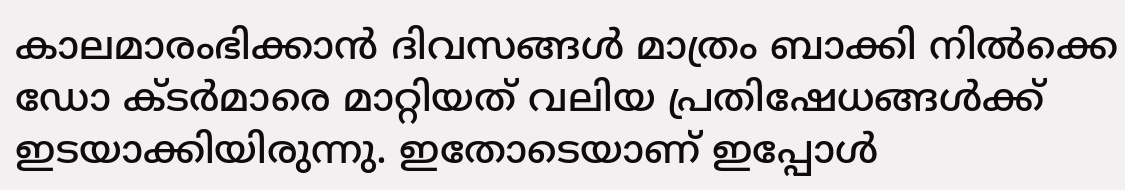കാലമാരംഭിക്കാന്‍ ദിവസങ്ങള്‍ മാത്രം ബാക്കി നില്‍ക്കെ ഡോ ക്ടര്‍മാരെ മാറ്റിയത് വലിയ പ്രതിഷേധങ്ങള്‍ക്ക് ഇടയാക്കിയിരുന്നു. ഇതോടെയാണ് ഇപ്പോള്‍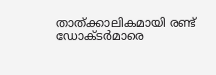താത്ക്കാലികമായി രണ്ട് ഡോക്ടര്‍മാരെ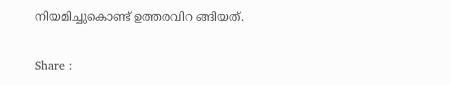നിയമിച്ചുകൊണ്ട് ഉത്തരവിറ ങ്ങിയത്.

Share :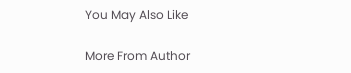You May Also Like

More From Author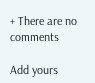+ There are no comments

Add yours